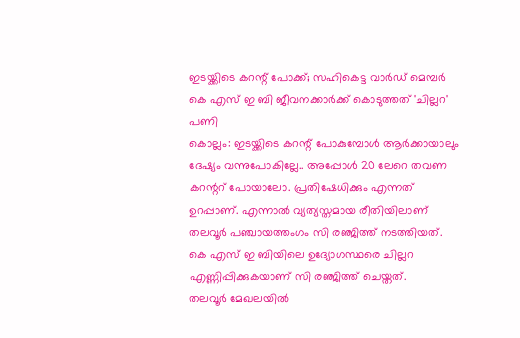ഇടയ്ക്കിടെ കറന്റ് പോക്ക്; സഹികെട്ട വാർഡ് മെമ്പർ കെ എസ് ഇ ബി ജീവനക്കാർക്ക് കൊടുത്തത് 'ചില്ലറ' പണി
കൊല്ലം: ഇടയ്ക്കിടെ കറന്റ് പോകുമ്പോൾ ആർക്കായാലും ദേഷ്യം വന്നുപോകില്ലേ.. അപ്പോൾ 20 ലേറെ തവണ കറന്ററ് പോയാലോ. പ്രതിഷേധിക്കും എന്നത് ഉറപ്പാണ്. എന്നാൽ വ്യത്യസ്തമായ രീതിയിലാണ് തലവൂർ പഞ്ചായത്തംഗം സി രഞ്ജിത്ത് നടത്തിയത്. കെ എസ് ഇ ബിയിലെ ഉദ്യോഗസ്ഥരെ ചില്ലറ എണ്ണിപ്പിക്കുകയാണ് സി രഞ്ജിത്ത് ചെയ്തത്.
തലവൂർ മേഖലയിൽ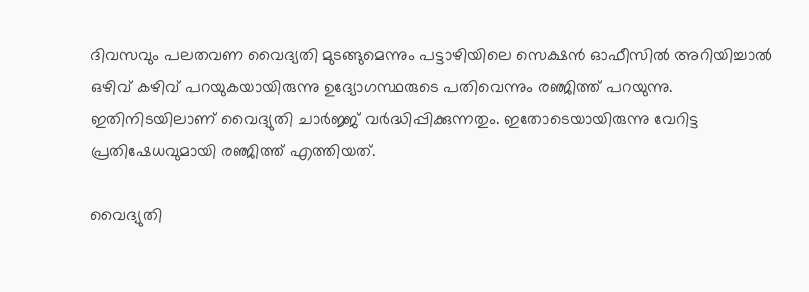ദിവസവും പലതവണ വൈദ്യതി മുടങ്ങുമെന്നും പട്ടാഴിയിലെ സെക്ഷൻ ഓഫീസിൽ അറിയിച്ചാൽ ഒഴിവ് കഴിവ് പറയുകയായിരുന്നു ഉദ്യോഗസ്ഥരുടെ പതിവെന്നും രഞ്ജിത്ത് പറയുന്നു. ഇതിനിടയിലാണ് വൈദ്യുതി ചാർജ്ജ് വർദ്ധിപ്പിക്കുന്നതും. ഇതോടെയായിരുന്നു വേറിട്ട പ്രതിഷേധവുമായി രഞ്ജിത്ത് എത്തിയത്.

വൈദ്യുതി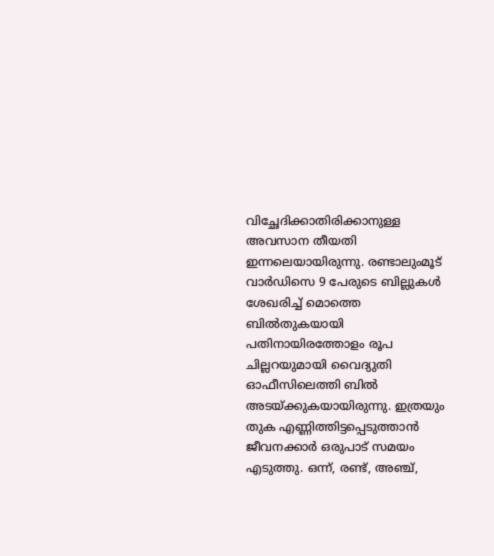വിച്ഛേദിക്കാതിരിക്കാനുള്ള അവസാന തീയതി ഇന്നലെയായിരുന്നു. രണ്ടാലുംമൂട് വാർഡിസെ 9 പേരുടെ ബില്ലുകൾ ശേഖരിച്ച് മൊത്തെ ബിൽതുകയായി പതിനായിരത്തോളം രൂപ ചില്ലറയുമായി വൈദ്യുതി ഓഫീസിലെത്തി ബിൽ അടയ്ക്കുകയായിരുന്നു. ഇത്രയും തുക എണ്ണിത്തിട്ടപ്പെടുത്താൻ ജീവനക്കാർ ഒരുപാട് സമയം എടുത്തു. ഒന്ന്, രണ്ട്, അഞ്ച്,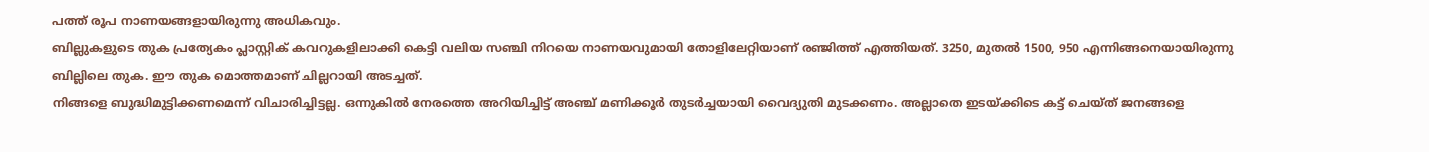പത്ത് രൂപ നാണയങ്ങളായിരുന്നു അധികവും.
ബില്ലുകളുടെ തുക പ്രത്യേകം പ്ലാസ്റ്റിക് കവറുകളിലാക്കി കെട്ടി വലിയ സഞ്ചി നിറയെ നാണയവുമായി തോളിലേറ്റിയാണ് രഞ്ജിത്ത് എത്തിയത്. 3250, മുതൽ 1500, 950 എന്നിങ്ങനെയായിരുന്നു ബില്ലിലെ തുക. ഈ തുക മൊത്തമാണ് ചില്ലറായി അടച്ചത്.
നിങ്ങളെ ബുദ്ധിമുട്ടിക്കണമെന്ന് വിചാരിച്ചിട്ടല്ല. ഒന്നുകിൽ നേരത്തെ അറിയിച്ചിട്ട് അഞ്ച് മണിക്കൂർ തുടർച്ചയായി വൈദ്യുതി മുടക്കണം. അല്ലാതെ ഇടയ്ക്കിടെ കട്ട് ചെയ്ത് ജനങ്ങളെ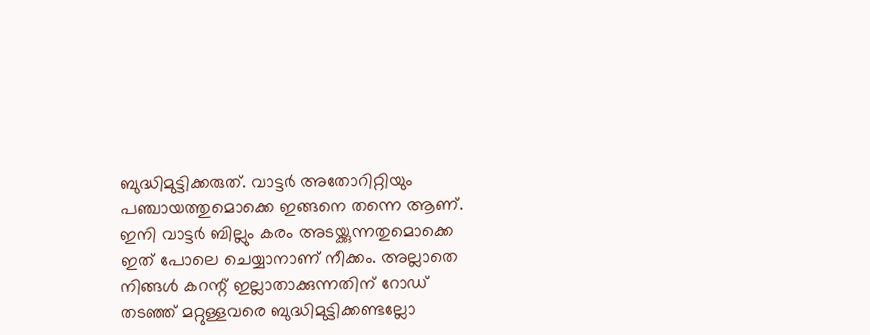ബുദ്ധിമുട്ടിക്കരുത്. വാട്ടർ അതോറിറ്റിയും പഞ്ചായത്തുമൊക്കെ ഇങ്ങനെ തന്നെ ആണ്.
ഇനി വാട്ടർ ബില്ലും കരം അടയ്ക്കുന്നതുമൊക്കെ ഇത് പോലെ ചെയ്യാനാണ് നീക്കം. അല്ലാതെ നിങ്ങൾ കറന്റ് ഇല്ലാതാക്കുന്നതിന് റോഡ് തടഞ്ഞ് മറ്റുള്ളവരെ ബുദ്ധിമുട്ടിക്കണ്ടല്ലോ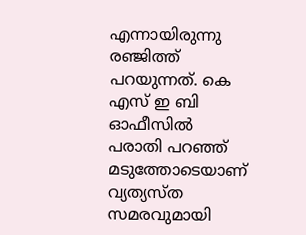എന്നായിരുന്നു രഞ്ജിത്ത് പറയുന്നത്. കെ എസ് ഇ ബി ഓഫീസിൽ പരാതി പറഞ്ഞ് മടുത്തോടെയാണ് വ്യത്യസ്ത സമരവുമായി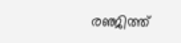രഞ്ജിത്ത്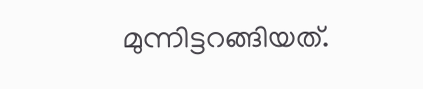മുന്നിട്ടറങ്ങിയത്.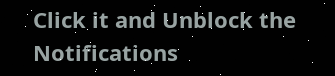Click it and Unblock the Notifications